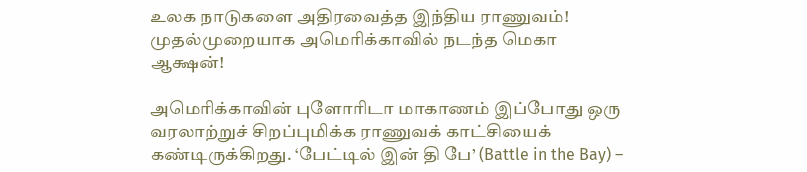உலக நாடுகளை அதிரவைத்த இந்திய ராணுவம்! முதல்முறையாக அமெரிக்காவில் நடந்த மெகா ஆக்ஷன்!

அமெரிக்காவின் புளோரிடா மாகாணம் இப்போது ஒரு வரலாற்றுச் சிறப்புமிக்க ராணுவக் காட்சியைக் கண்டிருக்கிறது. ‘பேட்டில் இன் தி பே’ (Battle in the Bay) –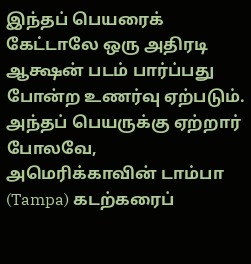இந்தப் பெயரைக் கேட்டாலே ஒரு அதிரடி ஆக்ஷன் படம் பார்ப்பது போன்ற உணர்வு ஏற்படும். அந்தப் பெயருக்கு ஏற்றார் போலவே, அமெரிக்காவின் டாம்பா (Tampa) கடற்கரைப்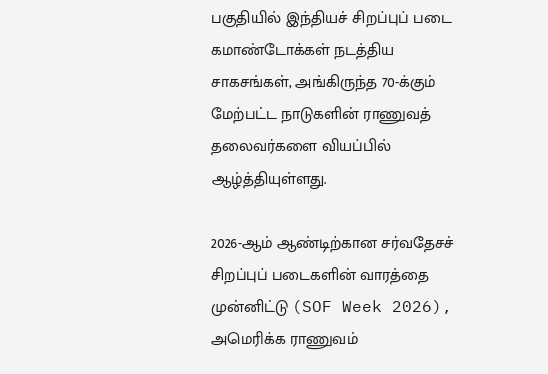பகுதியில் இந்தியச் சிறப்புப் படை கமாண்டோக்கள் நடத்திய சாகசங்கள், அங்கிருந்த 70-க்கும் மேற்பட்ட நாடுகளின் ராணுவத் தலைவர்களை வியப்பில் ஆழ்த்தியுள்ளது.

2026-ஆம் ஆண்டிற்கான சர்வதேசச் சிறப்புப் படைகளின் வாரத்தை முன்னிட்டு (SOF Week 2026), அமெரிக்க ராணுவம்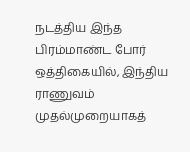நடத்திய இந்த பிரம்மாண்ட போர் ஒத்திகையில், இந்திய ராணுவம் முதல்முறையாகத்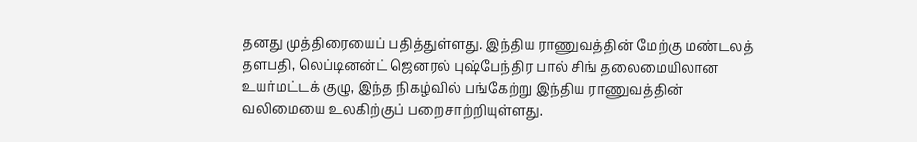தனது முத்திரையைப் பதித்துள்ளது. இந்திய ராணுவத்தின் மேற்கு மண்டலத் தளபதி, லெப்டினன்ட் ஜெனரல் புஷ்பேந்திர பால் சிங் தலைமையிலான உயர்மட்டக் குழு, இந்த நிகழ்வில் பங்கேற்று இந்திய ராணுவத்தின் வலிமையை உலகிற்குப் பறைசாற்றியுள்ளது.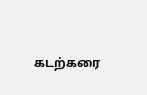கடற்கரை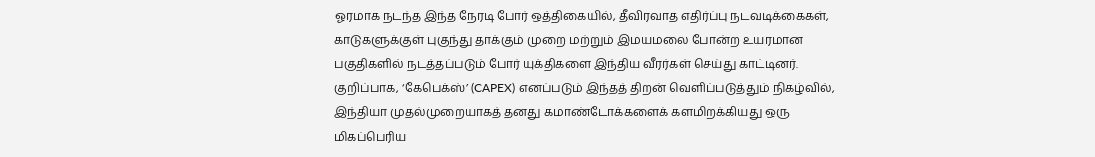ஓரமாக நடந்த இந்த நேரடி போர் ஒத்திகையில், தீவிரவாத எதிர்ப்பு நடவடிக்கைகள், காடுகளுக்குள் புகுந்து தாக்கும் முறை மற்றும் இமயமலை போன்ற உயரமான பகுதிகளில் நடத்தப்படும் போர் யுக்திகளை இந்திய வீரர்கள் செய்து காட்டினர். குறிப்பாக, ‘கேபெக்ஸ்’ (CAPEX) எனப்படும் இந்தத் திறன் வெளிப்படுத்தும் நிகழ்வில், இந்தியா முதல்முறையாகத் தனது கமாண்டோக்களைக் களமிறக்கியது ஒரு மிகப்பெரிய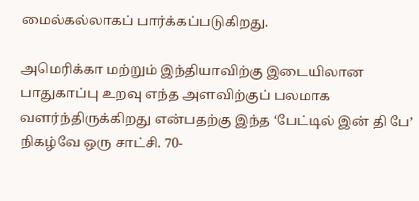மைல்கல்லாகப் பார்க்கப்படுகிறது.

அமெரிக்கா மற்றும் இந்தியாவிற்கு இடையிலான பாதுகாப்பு உறவு எந்த அளவிற்குப் பலமாக வளர்ந்திருக்கிறது என்பதற்கு இந்த ‘பேட்டில் இன் தி பே’ நிகழ்வே ஒரு சாட்சி. 70-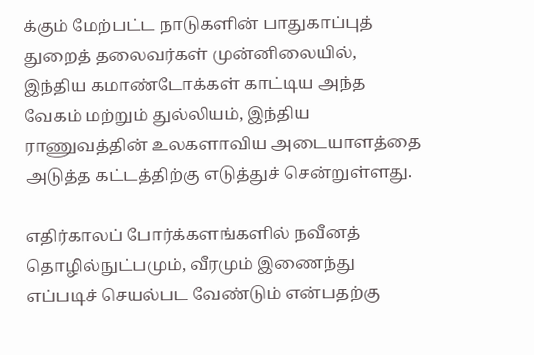க்கும் மேற்பட்ட நாடுகளின் பாதுகாப்புத் துறைத் தலைவர்கள் முன்னிலையில், இந்திய கமாண்டோக்கள் காட்டிய அந்த வேகம் மற்றும் துல்லியம், இந்திய ராணுவத்தின் உலகளாவிய அடையாளத்தை அடுத்த கட்டத்திற்கு எடுத்துச் சென்றுள்ளது.

எதிர்காலப் போர்க்களங்களில் நவீனத் தொழில்நுட்பமும், வீரமும் இணைந்து எப்படிச் செயல்பட வேண்டும் என்பதற்கு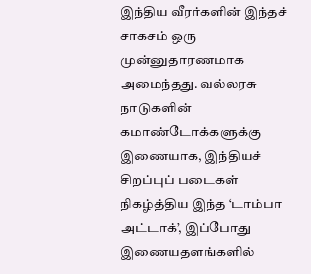இந்திய வீரர்களின் இந்தச் சாகசம் ஒரு முன்னுதாரணமாக அமைந்தது. வல்லரசு நாடுகளின் கமாண்டோக்களுக்கு இணையாக, இந்தியச் சிறப்புப் படைகள் நிகழ்த்திய இந்த ‘டாம்பா அட்டாக்’, இப்போது இணையதளங்களில்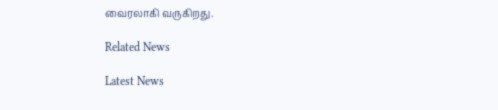வைரலாகி வருகிறது.

Related News

Latest News